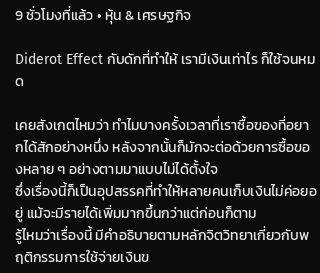9 ชั่วโมงที่แล้ว • หุ้น & เศรษฐกิจ

Diderot Effect กับดักที่ทำให้ เรามีเงินเท่าไร ก็ใช้จนหมด

เคยสังเกตไหมว่า ทำไมบางครั้งเวลาที่เราซื้อของที่อยากได้สักอย่างหนึ่ง หลังจากนั้นก็มักจะต่อด้วยการซื้อของหลาย ๆ อย่างตามมาแบบไม่ได้ตั้งใจ
ซึ่งเรื่องนี้ก็เป็นอุปสรรคที่ทำให้หลายคนเก็บเงินไม่ค่อยอยู่ แม้จะมีรายได้เพิ่มมากขึ้นกว่าแต่ก่อนก็ตาม
รู้ไหมว่าเรื่องนี้ มีคำอธิบายตามหลักจิตวิทยาเกี่ยวกับพฤติกรรมการใช้จ่ายเงินข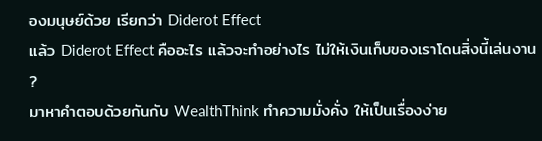องมนุษย์ด้วย เรียกว่า Diderot Effect
แล้ว Diderot Effect คืออะไร แล้วจะทำอย่างไร ไม่ให้เงินเก็บของเราโดนสิ่งนี้เล่นงาน ?
มาหาคำตอบด้วยกันกับ WealthThink ทำความมั่งคั่ง ให้เป็นเรื่องง่าย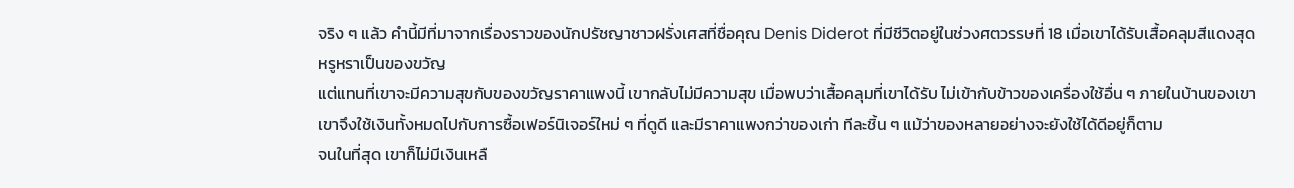จริง ๆ แล้ว คำนี้มีที่มาจากเรื่องราวของนักปรัชญาชาวฝรั่งเศสที่ชื่อคุณ Denis Diderot ที่มีชีวิตอยู่ในช่วงศตวรรษที่ 18 เมื่อเขาได้รับเสื้อคลุมสีแดงสุดหรูหราเป็นของขวัญ
แต่แทนที่เขาจะมีความสุขกับของขวัญราคาแพงนี้ เขากลับไม่มีความสุข เมื่อพบว่าเสื้อคลุมที่เขาได้รับ ไม่เข้ากับข้าวของเครื่องใช้อื่น ๆ ภายในบ้านของเขา
เขาจึงใช้เงินทั้งหมดไปกับการซื้อเฟอร์นิเจอร์ใหม่ ๆ ที่ดูดี และมีราคาแพงกว่าของเก่า ทีละชิ้น ๆ แม้ว่าของหลายอย่างจะยังใช้ได้ดีอยู่ก็ตาม
จนในที่สุด เขาก็ไม่มีเงินเหลื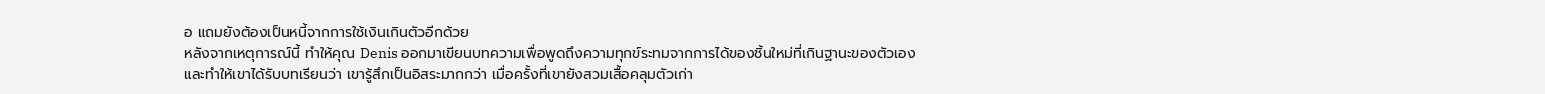อ แถมยังต้องเป็นหนี้จากการใช้เงินเกินตัวอีกด้วย
หลังจากเหตุการณ์นี้ ทำให้คุณ Denis ออกมาเขียนบทความเพื่อพูดถึงความทุกข์ระทมจากการได้ของชิ้นใหม่ที่เกินฐานะของตัวเอง
และทำให้เขาได้รับบทเรียนว่า เขารู้สึกเป็นอิสระมากกว่า เมื่อครั้งที่เขายังสวมเสื้อคลุมตัวเก่า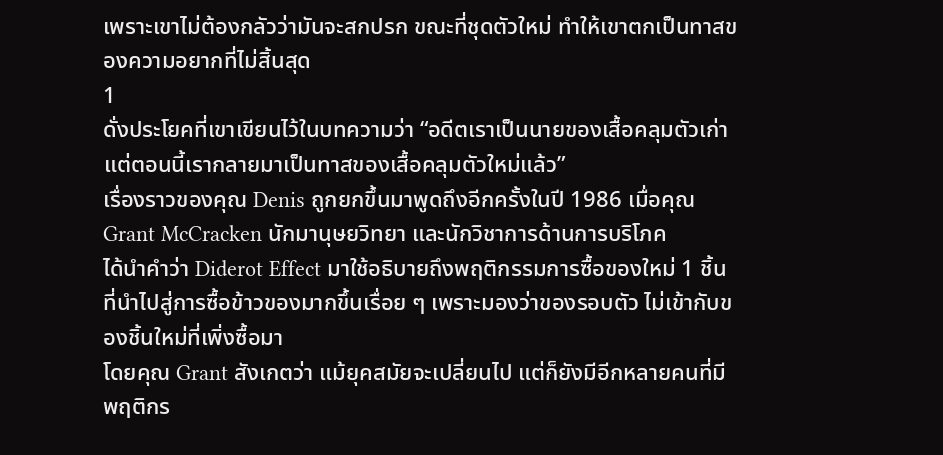เพราะเขาไม่ต้องกลัวว่ามันจะสกปรก ขณะที่ชุดตัวใหม่ ทำให้เขาตกเป็นทาสของความอยากที่ไม่สิ้นสุด
1
ดั่งประโยคที่เขาเขียนไว้ในบทความว่า “อดีตเราเป็นนายของเสื้อคลุมตัวเก่า แต่ตอนนี้เรากลายมาเป็นทาสของเสื้อคลุมตัวใหม่แล้ว”
เรื่องราวของคุณ Denis ถูกยกขึ้นมาพูดถึงอีกครั้งในปี 1986 เมื่อคุณ Grant McCracken นักมานุษยวิทยา และนักวิชาการด้านการบริโภค
ได้นำคำว่า Diderot Effect มาใช้อธิบายถึงพฤติกรรมการซื้อของใหม่ 1 ชิ้น ที่นำไปสู่การซื้อข้าวของมากขึ้นเรื่อย ๆ เพราะมองว่าของรอบตัว ไม่เข้ากับของชิ้นใหม่ที่เพิ่งซื้อมา
โดยคุณ Grant สังเกตว่า แม้ยุคสมัยจะเปลี่ยนไป แต่ก็ยังมีอีกหลายคนที่มีพฤติกร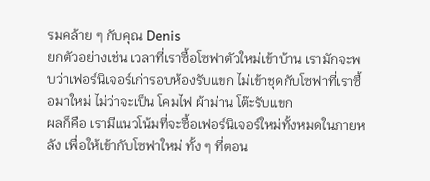รมคล้าย ๆ กับคุณ Denis
ยกตัวอย่างเช่น เวลาที่เราซื้อโซฟาตัวใหม่เข้าบ้าน เรามักจะพบว่าเฟอร์นิเจอร์เก่ารอบห้องรับแขก ไม่เข้าชุดกับโซฟาที่เราซื้อมาใหม่ ไม่ว่าจะเป็น โคมไฟ ผ้าม่าน โต๊ะรับแขก
ผลก็คือ เรามีแนวโน้มที่จะซื้อเฟอร์นิเจอร์ใหม่ทั้งหมดในภายหลัง เพื่อให้เข้ากับโซฟาใหม่ ทั้ง ๆ ที่ตอน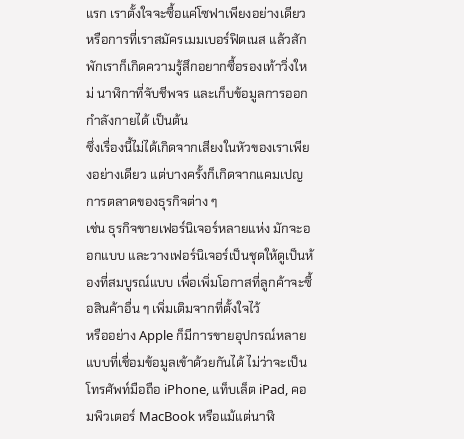แรก เราตั้งใจจะซื้อแค่โซฟาเพียงอย่างเดียว
หรือการที่เราสมัครเมมเบอร์ฟิตเนส แล้วสักพักเราก็เกิดความรู้สึกอยากซื้อรองเท้าวิ่งใหม่ นาฬิกาที่จับชีพจร และเก็บข้อมูลการออกกำลังกายได้ เป็นต้น
ซึ่งเรื่องนี้ไม่ได้เกิดจากเสียงในหัวของเราเพียงอย่างเดียว แต่บางครั้งก็เกิดจากแคมเปญการตลาดของธุรกิจต่าง ๆ
เช่น ธุรกิจขายเฟอร์นิเจอร์หลายแห่ง มักจะออกแบบ และวางเฟอร์นิเจอร์เป็นชุดให้ดูเป็นห้องที่สมบูรณ์แบบ เพื่อเพิ่มโอกาสที่ลูกค้าจะซื้อสินค้าอื่น ๆ เพิ่มเติมจากที่ตั้งใจไว้
หรืออย่าง Apple ก็มีการขายอุปกรณ์หลายแบบที่เชื่อมข้อมูลเข้าด้วยกันได้ ไม่ว่าจะเป็น โทรศัพท์มือถือ iPhone, แท็บเล็ต iPad, คอมพิวเตอร์ MacBook หรือแม้แต่นาฬิ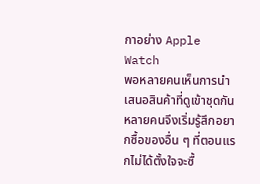กาอย่าง Apple Watch
พอหลายคนเห็นการนำเสนอสินค้าที่ดูเข้าชุดกัน หลายคนจึงเริ่มรู้สึกอยากซื้อของอื่น ๆ ที่ตอนแรกไม่ได้ตั้งใจจะซื้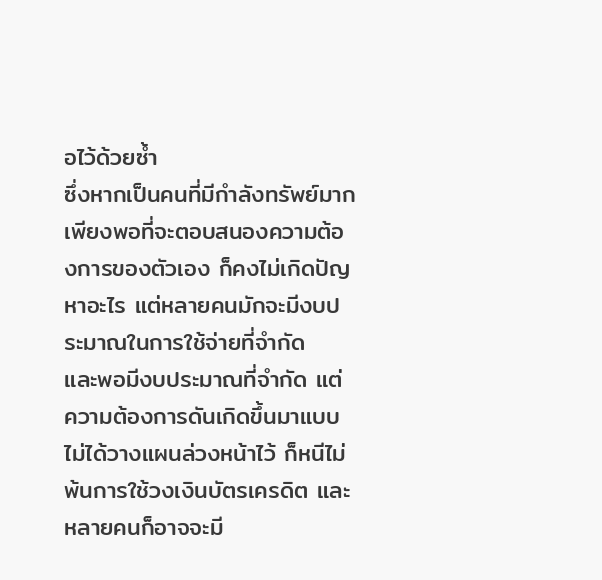อไว้ด้วยซ้ำ
ซึ่งหากเป็นคนที่มีกำลังทรัพย์มากเพียงพอที่จะตอบสนองความต้องการของตัวเอง ก็คงไม่เกิดปัญหาอะไร แต่หลายคนมักจะมีงบประมาณในการใช้จ่ายที่จำกัด
และพอมีงบประมาณที่จำกัด แต่ความต้องการดันเกิดขึ้นมาแบบไม่ได้วางแผนล่วงหน้าไว้ ก็หนีไม่พ้นการใช้วงเงินบัตรเครดิต และหลายคนก็อาจจะมี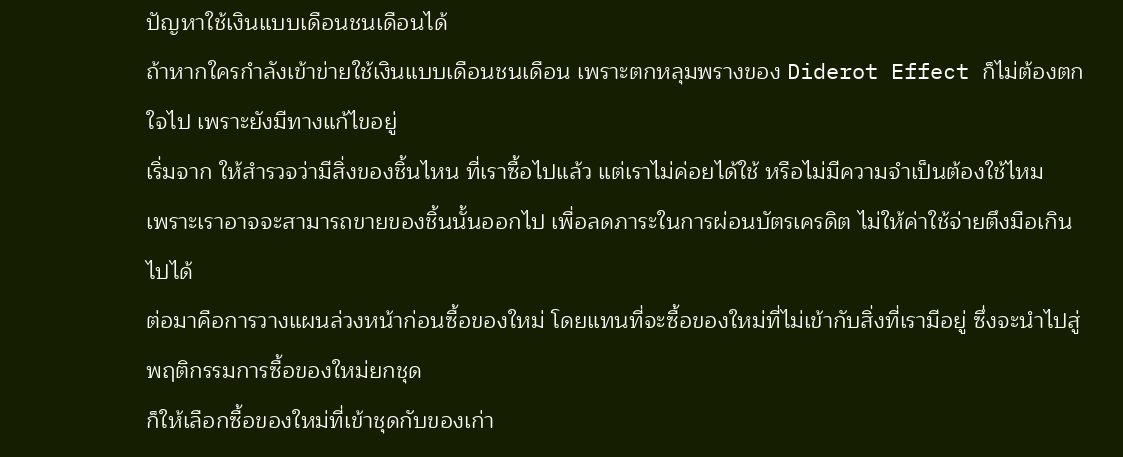ปัญหาใช้เงินแบบเดือนชนเดือนได้
ถ้าหากใครกำลังเข้าข่ายใช้เงินแบบเดือนชนเดือน เพราะตกหลุมพรางของ Diderot Effect ก็ไม่ต้องตกใจไป เพราะยังมีทางแก้ไขอยู่
เริ่มจาก ให้สำรวจว่ามีสิ่งของชิ้นไหน ที่เราซื้อไปแล้ว แต่เราไม่ค่อยได้ใช้ หรือไม่มีความจำเป็นต้องใช้ไหม
เพราะเราอาจจะสามารถขายของชิ้นนั้นออกไป เพื่อลดภาระในการผ่อนบัตรเครดิต ไม่ให้ค่าใช้จ่ายตึงมือเกินไปได้
ต่อมาคือการวางแผนล่วงหน้าก่อนซื้อของใหม่ โดยแทนที่จะซื้อของใหม่ที่ไม่เข้ากับสิ่งที่เรามีอยู่ ซึ่งจะนำไปสู่พฤติกรรมการซื้อของใหม่ยกชุด
ก็ให้เลือกซื้อของใหม่ที่เข้าชุดกับของเก่า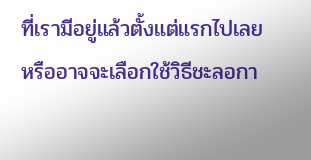ที่เรามีอยู่แล้วตั้งแต่แรกไปเลย
หรืออาจจะเลือกใช้วิธีชะลอกา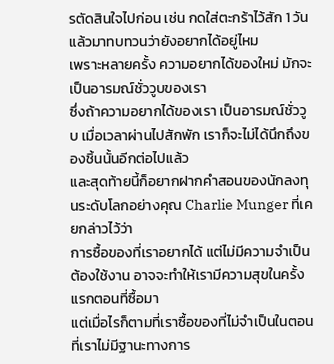รตัดสินใจไปก่อน เช่น กดใส่ตะกร้าไว้สัก 1 วัน แล้วมาทบทวนว่ายังอยากได้อยู่ไหม
เพราะหลายครั้ง ความอยากได้ของใหม่ มักจะเป็นอารมณ์ชั่ววูบของเรา
ซึ่งถ้าความอยากได้ของเรา เป็นอารมณ์ชั่ววูบ เมื่อเวลาผ่านไปสักพัก เราก็จะไม่ได้นึกถึงของชิ้นนั้นอีกต่อไปแล้ว
และสุดท้ายนี้ก็อยากฝากคำสอนของนักลงทุนระดับโลกอย่างคุณ Charlie Munger ที่เคยกล่าวไว้ว่า
การซื้อของที่เราอยากได้ แต่ไม่มีความจำเป็นต้องใช้งาน อาจจะทำให้เรามีความสุขในครั้งแรกตอนที่ซื้อมา
แต่เมื่อไรก็ตามที่เราซื้อของที่ไม่จำเป็นในตอนที่เราไม่มีฐานะทางการ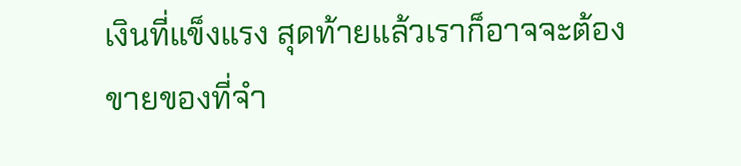เงินที่แข็งแรง สุดท้ายแล้วเราก็อาจจะต้องขายของที่จำ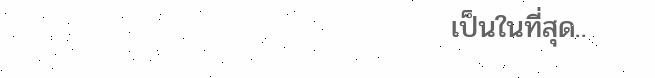เป็นในที่สุด..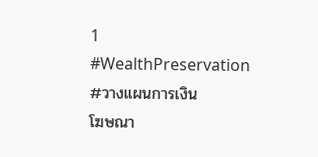1
#WealthPreservation
#วางแผนการเงิน
โฆษณา